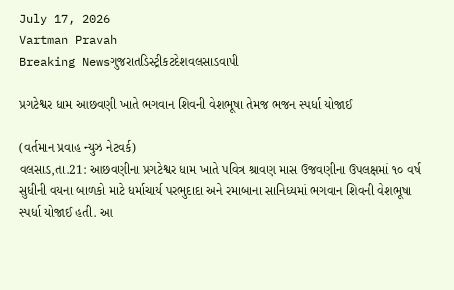July 17, 2026
Vartman Pravah
Breaking Newsગુજરાતડિસ્ટ્રીકટદેશવલસાડવાપી

પ્રગટેશ્વર ધામ આછવણી ખાતે ભગવાન શિવની વેશભૂષા તેમજ ભજન સ્પર્ધા યોજાઈ

(વર્તમાન પ્રવાહ ન્‍યુઝ નેટવર્ક)
વલસાડ,તા.21: આછવણીના પ્રગટેશ્વર ધામ ખાતે પવિત્ર શ્રાવણ માસ ઉજવણીના ઉપલક્ષમાં ૧૦ વર્ષ સુધીની વયના બાળકો માટે ધર્માચાર્ય પરભુદાદા અને રમાબાના સાનિધ્યમાં ભગવાન શિવની વેશભૂષા સ્પર્ધા યોજાઈ હતી. આ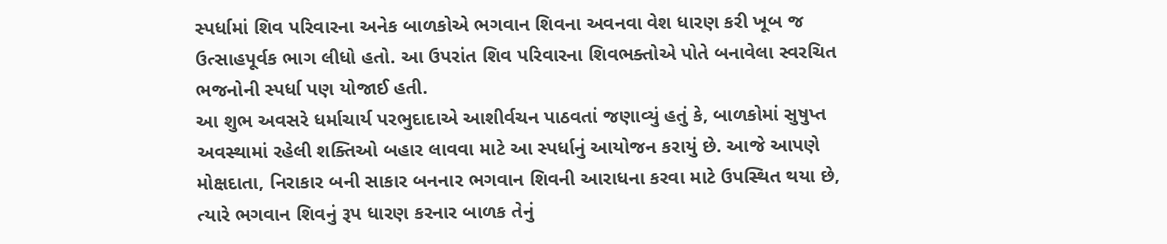સ્પર્ધામાં શિવ પરિવારના અનેક બાળકોએ ભગવાન શિવના અવનવા વેશ ધારણ કરી ખૂબ જ ઉત્સાહપૂર્વક ભાગ લીધો હતો. આ ઉપરાંત શિવ પરિવારના શિવભક્તોએ પોતે બનાવેલા સ્વરચિત ભજનોની સ્પર્ધા પણ યોજાઈ હતી.
આ શુભ અવસરે ધર્માચાર્ય પરભુદાદાએ આશીર્વચન પાઠવતાં જણાવ્યું હતું કે, બાળકોમાં સુષુપ્ત અવસ્થામાં રહેલી શક્તિઓ બહાર લાવવા માટે આ સ્પર્ધાનું આયોજન કરાયું છે. આજે આપણે મોક્ષદાતા, નિરાકાર બની સાકાર બનનાર ભગવાન શિવની આરાધના કરવા માટે ઉપસ્થિત થયા છે, ત્યારે ભગવાન શિવનું રૂપ ધારણ કરનાર બાળક તેનું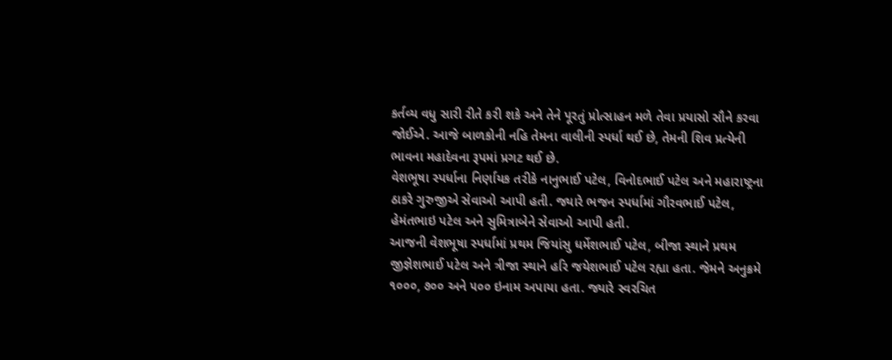કર્તવ્ય વધુ સારી રીતે કરી શકે અને તેને પૂરતું પ્રોત્સાહન મળે તેવા પ્રયાસો સૌને કરવા જોઈએ. આજે બાળકોની નહિ તેમના વાલીની સ્પર્ધા થઈ છે, તેમની શિવ પ્રત્યેની ભાવના મહાદેવના રૂપમાં પ્રગટ થઈ છે.
વેશભૂષા સ્પર્ધાના નિર્ણાયક તરીકે નાનુભાઈ પટેલ, વિનોદભાઈ પટેલ અને મહારાષ્ટ્રના ઠાકરે ગુરુજીએ સેવાઓ આપી હતી. જ્યારે ભજન સ્પર્ધામાં ગૌરવભાઈ પટેલ, હેમંતભાઇ પટેલ અને સુમિત્રાબેને સેવાઓ આપી હતી.
આજની વેશભૂષા સ્પર્ધામાં પ્રથમ જિયાંસુ ધર્મેશભાઈ પટેલ, બીજા સ્થાને પ્રથમ જીજ્ઞેશભાઈ પટેલ અને ત્રીજા સ્થાને હરિ જયેશભાઈ પટેલ રહ્યા હતા. જેમને અનુક્રમે ૧૦૦૦, ૭૦૦ અને ૫૦૦ ઇનામ અપાયા હતા. જ્યારે સ્વરચિત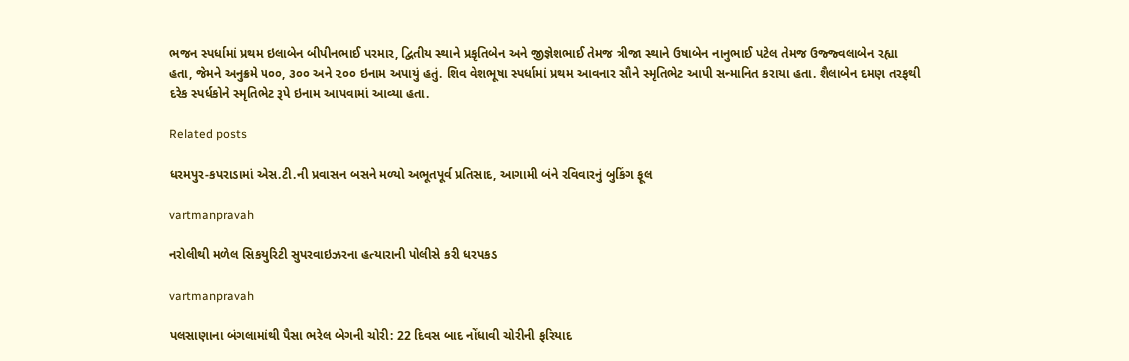ભજન સ્પર્ધામાં પ્રથમ ઇલાબેન બીપીનભાઈ પરમાર, દ્વિતીય સ્થાને પ્રકૃતિબેન અને જીજ્ઞેશભાઈ તેમજ ત્રીજા સ્થાને ઉષાબેન નાનુભાઈ પટેલ તેમજ ઉજ્જ્વલાબેન રહ્યા હતા, જેમને અનુક્રમે ૫૦૦, ૩૦૦ અને ૨૦૦ ઇનામ અપાયું હતું. શિવ વેશભૂષા સ્પર્ધામાં પ્રથમ આવનાર સૌને સ્મૃતિભેટ આપી સન્માનિત કરાયા હતા. શૈલાબેન દમણ તરફથી દરેક સ્પર્ધકોને સ્મૃતિભેટ રૂપે ઇનામ આપવામાં આવ્યા હતા.

Related posts

ધરમપુર-કપરાડામાં એસ.ટી.ની પ્રવાસન બસને મળ્યો અભૂતપૂર્વ પ્રતિસાદ, આગામી બંને રવિવારનું બુકિંગ ફૂલ

vartmanpravah

નરોલીથી મળેલ સિકયુરિટી સુપરવાઇઝરના હત્‍યારાની પોલીસે કરી ધરપકડ

vartmanpravah

પલસાણાના બંગલામાંથી પૈસા ભરેલ બેગની ચોરી: 22 દિવસ બાદ નોંધાવી ચોરીની ફરિયાદ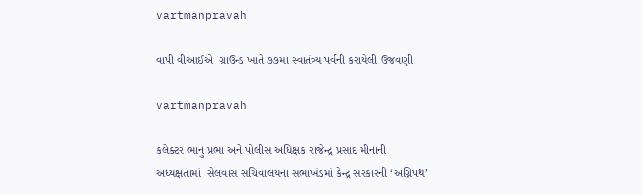vartmanpravah

વાપી વીઆઈએ  ગ્રાઉન્ડ ખાતે ૭૭મા સ્વાતંત્ર્ય પર્વની કરાયેલી ઉજવણી

vartmanpravah

કલેક્‍ટર ભાનુ પ્રભા અને પોલીસ અધિક્ષક રાજેન્‍દ્ર પ્રસાદ મીનાની અધ્‍યક્ષતામાં  સેલવાસ સચિવાલયના સભાખંડમાં કેન્‍દ્ર સરકારની ‘અગ્નિપથ’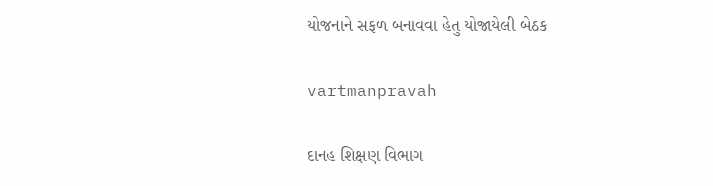યોજનાને સફળ બનાવવા હેતુ યોજાયેલી બેઠક

vartmanpravah

દાનહ શિક્ષણ વિભાગ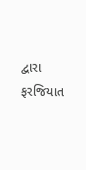દ્વારા ફરજિયાત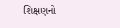શિક્ષણનો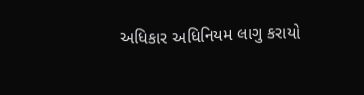અધિકાર અધિનિયમ લાગુ કરાયો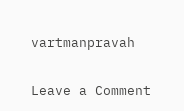vartmanpravah

Leave a Comment